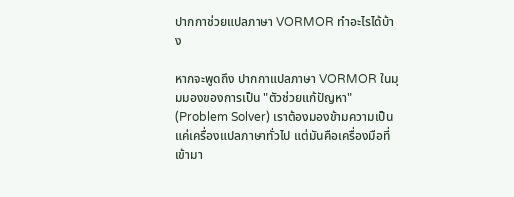ปากกาช่วยแปลภาษา VORMOR ทำอะไรได้บ้าง

หากจะพูดถึง ปากกาแปลภาษา VORMOR ในมุมมองของการเป็น "ตัวช่วยแก้ปัญหา" (Problem Solver) เราต้องมองข้ามความเป็นแค่เครื่องแปลภาษาทั่วไป แต่มันคือเครื่องมือที่เข้ามา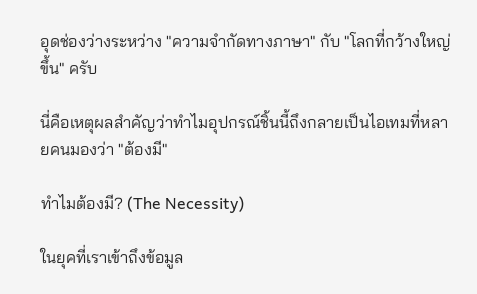อุดช่องว่างระหว่าง "ความจำกัดทางภาษา" กับ "โลกที่กว้างใหญ่ขึ้น" ครับ

นี่คือเหตุผลสำคัญว่าทำไมอุปกรณ์ชิ้นนี้ถึงกลายเป็นไอเทมที่หลายคนมองว่า "ต้องมี"

ทำไมต้องมี? (The Necessity)

ในยุคที่เราเข้าถึงข้อมูล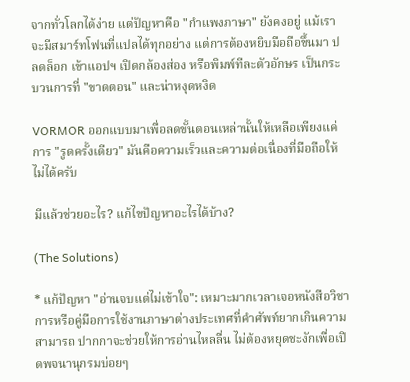จากทั่วโลกได้ง่าย แต่ปัญหาคือ "กำแพงภาษา" ยังคงอยู่ แม้เราจะมีสมาร์ทโฟนที่แปลได้ทุกอย่าง แต่การต้องหยิบมือถือขึ้นมา ปลดล็อก เข้าแอปฯ เปิดกล้องส่อง หรือพิมพ์ทีละตัวอักษร เป็นกระบวนการที่ "ขาดตอน" และน่าหงุดหงิด

VORMOR ออกแบบมาเพื่อลดขั้นตอนเหล่านั้นให้เหลือเพียงแค่การ "รูดครั้งเดียว" มันคือความเร็วและความต่อเนื่องที่มือถือให้ไม่ได้ครับ

มีแล้วช่วยอะไร? แก้ไขปัญหาอะไรได้บ้าง?

(The Solutions)

* แก้ปัญหา "อ่านจบแต่ไม่เข้าใจ": เหมาะมากเวลาเจอหนังสือวิชาการหรือคู่มือการใช้งานภาษาต่างประเทศที่คำศัพท์ยากเกินความสามารถ ปากกาจะช่วยให้การอ่านไหลลื่น ไม่ต้องหยุดชะงักเพื่อเปิดพจนานุกรมบ่อยๆ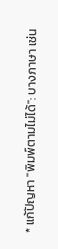* แก้ปัญหา "พิมพ์ตามไม่ได้": บางภาษา เช่น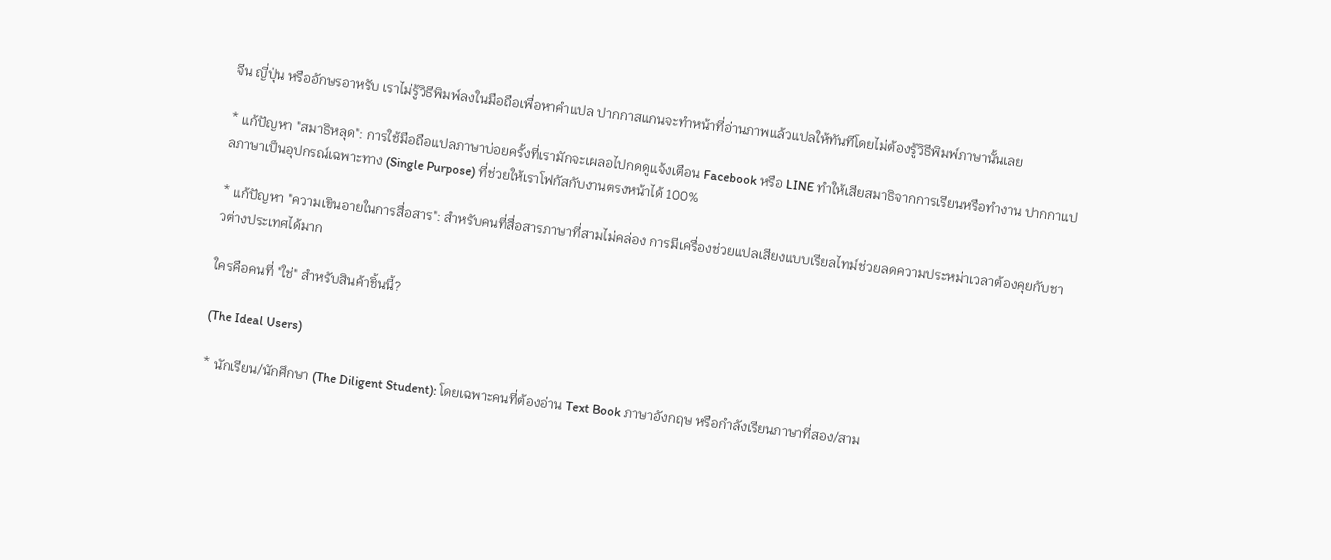จีน ญี่ปุ่น หรืออักษรอาหรับ เราไม่รู้วิธีพิมพ์ลงในมือถือเพื่อหาคำแปล ปากกาสแกนจะทำหน้าที่อ่านภาพแล้วแปลให้ทันทีโดยไม่ต้องรู้วิธีพิมพ์ภาษานั้นเลย

* แก้ปัญหา "สมาธิหลุด": การใช้มือถือแปลภาษาบ่อยครั้งที่เรามักจะเผลอไปกดดูแจ้งเตือน Facebook หรือ LINE ทำให้เสียสมาธิจากการเรียนหรือทำงาน ปากกาแปลภาษาเป็นอุปกรณ์เฉพาะทาง (Single Purpose) ที่ช่วยให้เราโฟกัสกับงานตรงหน้าได้ 100%

* แก้ปัญหา "ความเขินอายในการสื่อสาร": สำหรับคนที่สื่อสารภาษาที่สามไม่คล่อง การมีเครื่องช่วยแปลเสียงแบบเรียลไทม์ช่วยลดความประหม่าเวลาต้องคุยกับชาวต่างประเทศได้มาก

ใครคือคนที่ "ใช่" สำหรับสินค้าชิ้นนี้?

(The Ideal Users)

* นักเรียน/นักศึกษา (The Diligent Student): โดยเฉพาะคนที่ต้องอ่าน Text Book ภาษาอังกฤษ หรือกำลังเรียนภาษาที่สอง/สาม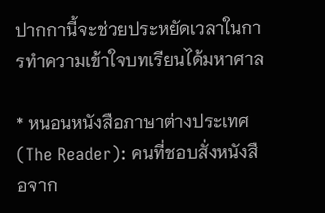ปากกานี้จะช่วยประหยัดเวลาในการทำความเข้าใจบทเรียนได้มหาศาล

* หนอนหนังสือภาษาต่างประเทศ (The Reader): คนที่ชอบสั่งหนังสือจาก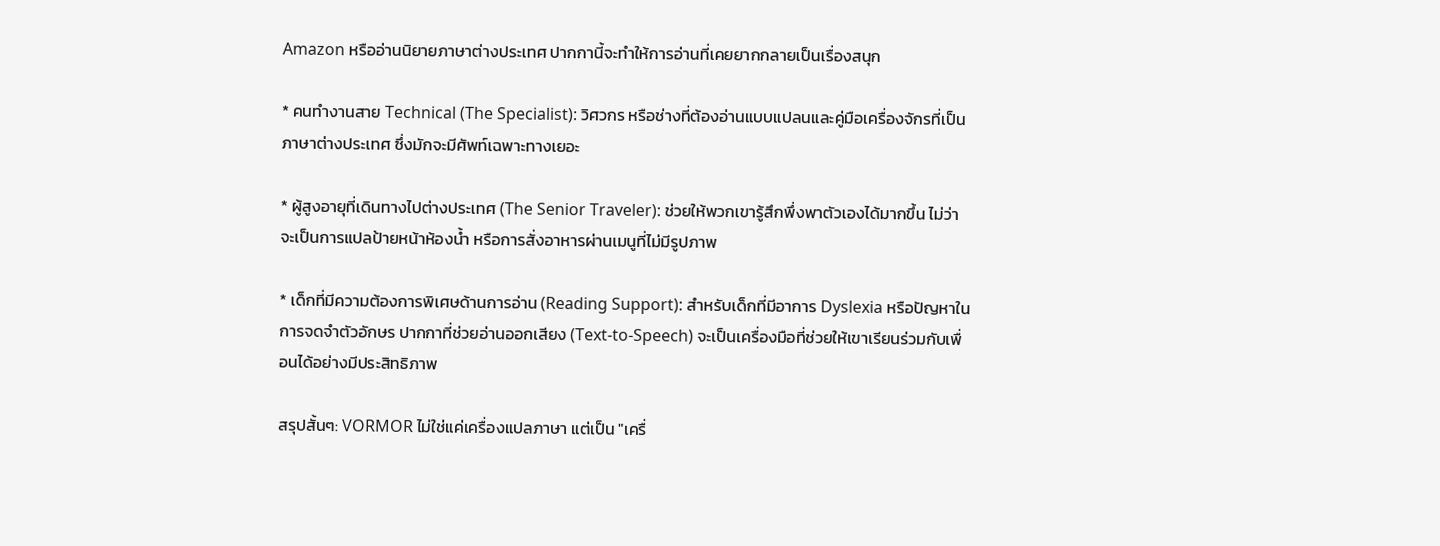Amazon หรืออ่านนิยายภาษาต่างประเทศ ปากกานี้จะทำให้การอ่านที่เคยยากกลายเป็นเรื่องสนุก

* คนทำงานสาย Technical (The Specialist): วิศวกร หรือช่างที่ต้องอ่านแบบแปลนและคู่มือเครื่องจักรที่เป็นภาษาต่างประเทศ ซึ่งมักจะมีศัพท์เฉพาะทางเยอะ

* ผู้สูงอายุที่เดินทางไปต่างประเทศ (The Senior Traveler): ช่วยให้พวกเขารู้สึกพึ่งพาตัวเองได้มากขึ้น ไม่ว่าจะเป็นการแปลป้ายหน้าห้องน้ำ หรือการสั่งอาหารผ่านเมนูที่ไม่มีรูปภาพ

* เด็กที่มีความต้องการพิเศษด้านการอ่าน (Reading Support): สำหรับเด็กที่มีอาการ Dyslexia หรือปัญหาในการจดจำตัวอักษร ปากกาที่ช่วยอ่านออกเสียง (Text-to-Speech) จะเป็นเครื่องมือที่ช่วยให้เขาเรียนร่วมกับเพื่อนได้อย่างมีประสิทธิภาพ

สรุปสั้นๆ: VORMOR ไม่ใช่แค่เครื่องแปลภาษา แต่เป็น "เครื่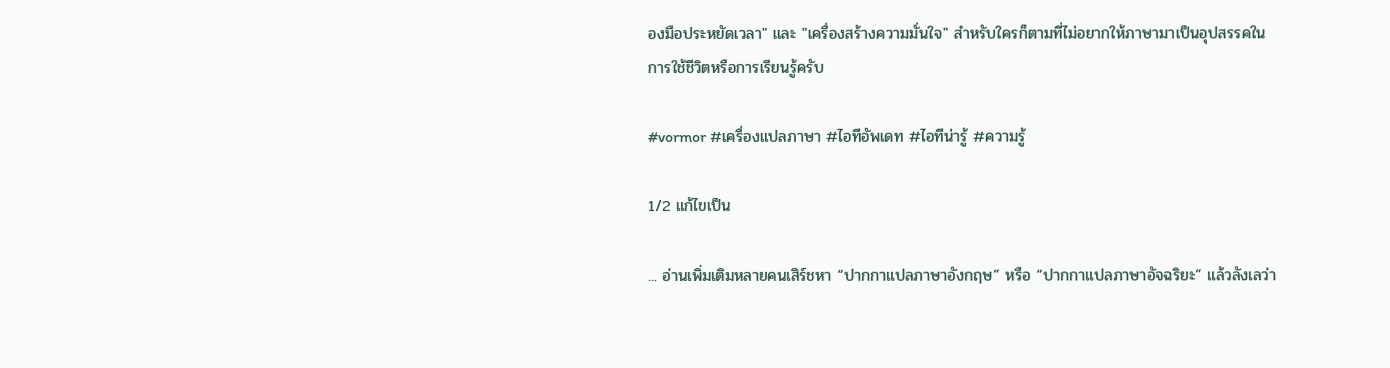องมือประหยัดเวลา" และ "เครื่องสร้างความมั่นใจ" สำหรับใครก็ตามที่ไม่อยากให้ภาษามาเป็นอุปสรรคในการใช้ชีวิตหรือการเรียนรู้ครับ

#vormor #เครื่องแปลภาษา #ไอทีอัพเดท #ไอทีน่ารู้ #ความรู้

1/2 แก้ไขเป็น

... อ่านเพิ่มเติมหลายคนเสิร์ชหา “ปากกาแปลภาษาอังกฤษ” หรือ “ปากกาแปลภาษาอัจฉริยะ” แล้วลังเลว่า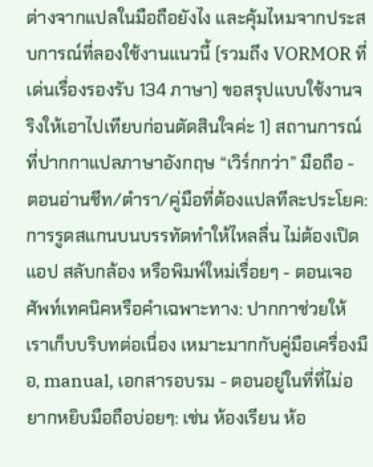ต่างจากแปลในมือถือยังไง และคุ้มไหมจากประสบการณ์ที่ลองใช้งานแนวนี้ (รวมถึง VORMOR ที่เด่นเรื่องรองรับ 134 ภาษา) ขอสรุปแบบใช้งานจริงให้เอาไปเทียบก่อนตัดสินใจค่ะ 1) สถานการณ์ที่ปากกาแปลภาษาอังกฤษ “เวิร์กกว่า” มือถือ - ตอนอ่านชีท/ตำรา/คู่มือที่ต้องแปลทีละประโยค: การรูดสแกนบนบรรทัดทำให้ไหลลื่น ไม่ต้องเปิดแอป สลับกล้อง หรือพิมพ์ใหม่เรื่อยๆ - ตอนเจอศัพท์เทคนิคหรือคำเฉพาะทาง: ปากกาช่วยให้เราเก็บบริบทต่อเนื่อง เหมาะมากกับคู่มือเครื่องมือ, manual, เอกสารอบรม - ตอนอยู่ในที่ที่ไม่อยากหยิบมือถือบ่อยๆ: เช่น ห้องเรียน ห้อ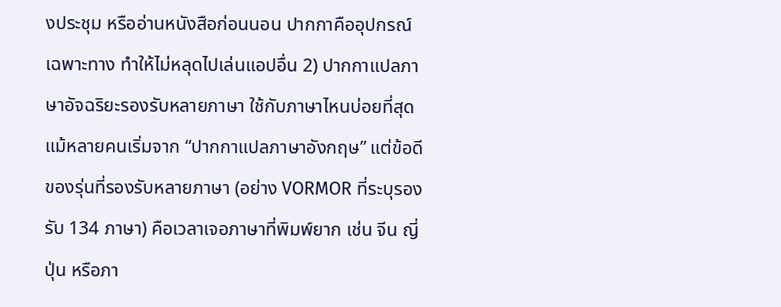งประชุม หรืออ่านหนังสือก่อนนอน ปากกาคืออุปกรณ์เฉพาะทาง ทำให้ไม่หลุดไปเล่นแอปอื่น 2) ปากกาแปลภาษาอัจฉริยะรองรับหลายภาษา ใช้กับภาษาไหนบ่อยที่สุด แม้หลายคนเริ่มจาก “ปากกาแปลภาษาอังกฤษ” แต่ข้อดีของรุ่นที่รองรับหลายภาษา (อย่าง VORMOR ที่ระบุรองรับ 134 ภาษา) คือเวลาเจอภาษาที่พิมพ์ยาก เช่น จีน ญี่ปุ่น หรือภา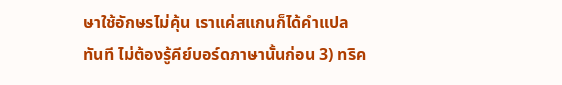ษาใช้อักษรไม่คุ้น เราแค่สแกนก็ได้คำแปลทันที ไม่ต้องรู้คีย์บอร์ดภาษานั้นก่อน 3) ทริค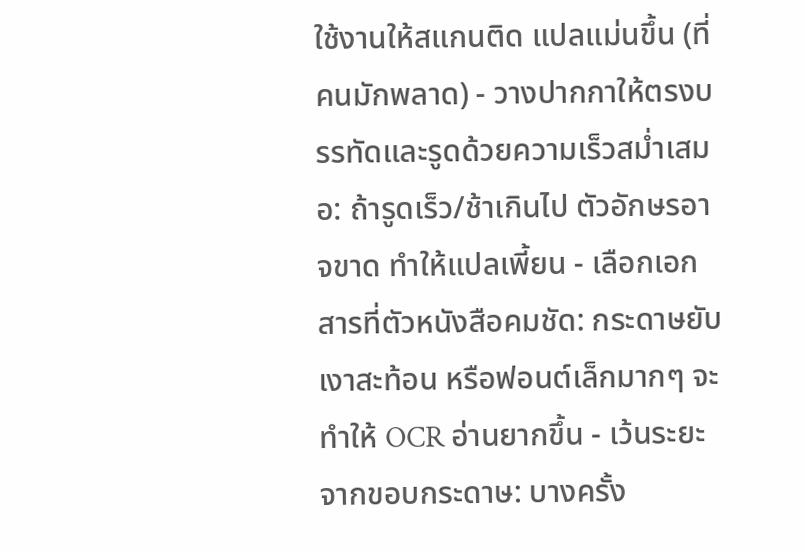ใช้งานให้สแกนติด แปลแม่นขึ้น (ที่คนมักพลาด) - วางปากกาให้ตรงบรรทัดและรูดด้วยความเร็วสม่ำเสมอ: ถ้ารูดเร็ว/ช้าเกินไป ตัวอักษรอาจขาด ทำให้แปลเพี้ยน - เลือกเอกสารที่ตัวหนังสือคมชัด: กระดาษยับ เงาสะท้อน หรือฟอนต์เล็กมากๆ จะทำให้ OCR อ่านยากขึ้น - เว้นระยะจากขอบกระดาษ: บางครั้ง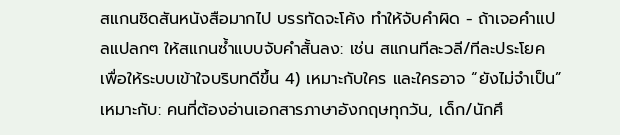สแกนชิดสันหนังสือมากไป บรรทัดจะโค้ง ทำให้จับคำผิด - ถ้าเจอคำแปลแปลกๆ ให้สแกนซ้ำแบบจับคำสั้นลง: เช่น สแกนทีละวลี/ทีละประโยค เพื่อให้ระบบเข้าใจบริบทดีขึ้น 4) เหมาะกับใคร และใครอาจ “ยังไม่จำเป็น” เหมาะกับ: คนที่ต้องอ่านเอกสารภาษาอังกฤษทุกวัน, เด็ก/นักศึ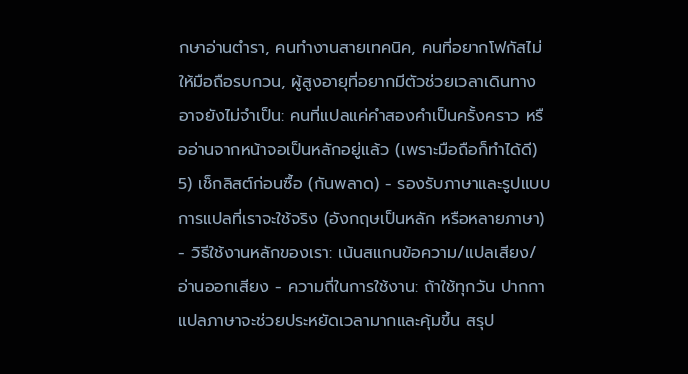กษาอ่านตำรา, คนทำงานสายเทคนิค, คนที่อยากโฟกัสไม่ให้มือถือรบกวน, ผู้สูงอายุที่อยากมีตัวช่วยเวลาเดินทาง อาจยังไม่จำเป็น: คนที่แปลแค่คำสองคำเป็นครั้งคราว หรืออ่านจากหน้าจอเป็นหลักอยู่แล้ว (เพราะมือถือก็ทำได้ดี) 5) เช็กลิสต์ก่อนซื้อ (กันพลาด) - รองรับภาษาและรูปแบบการแปลที่เราจะใช้จริง (อังกฤษเป็นหลัก หรือหลายภาษา) - วิธีใช้งานหลักของเรา: เน้นสแกนข้อความ/แปลเสียง/อ่านออกเสียง - ความถี่ในการใช้งาน: ถ้าใช้ทุกวัน ปากกาแปลภาษาจะช่วยประหยัดเวลามากและคุ้มขึ้น สรุป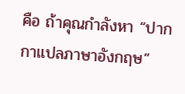คือ ถ้าคุณกำลังหา “ปากกาแปลภาษาอังกฤษ”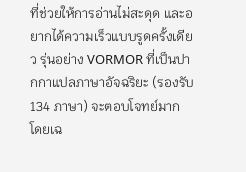ที่ช่วยให้การอ่านไม่สะดุด และอยากได้ความเร็วแบบรูดครั้งเดียว รุ่นอย่าง VORMOR ที่เป็นปากกาแปลภาษาอัจฉริยะ (รองรับ 134 ภาษา) จะตอบโจทย์มาก โดยเฉ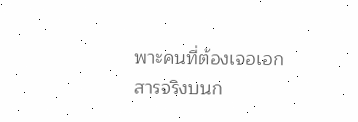พาะคนที่ต้องเจอเอกสารจริงบนก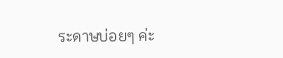ระดาษบ่อยๆ ค่ะ